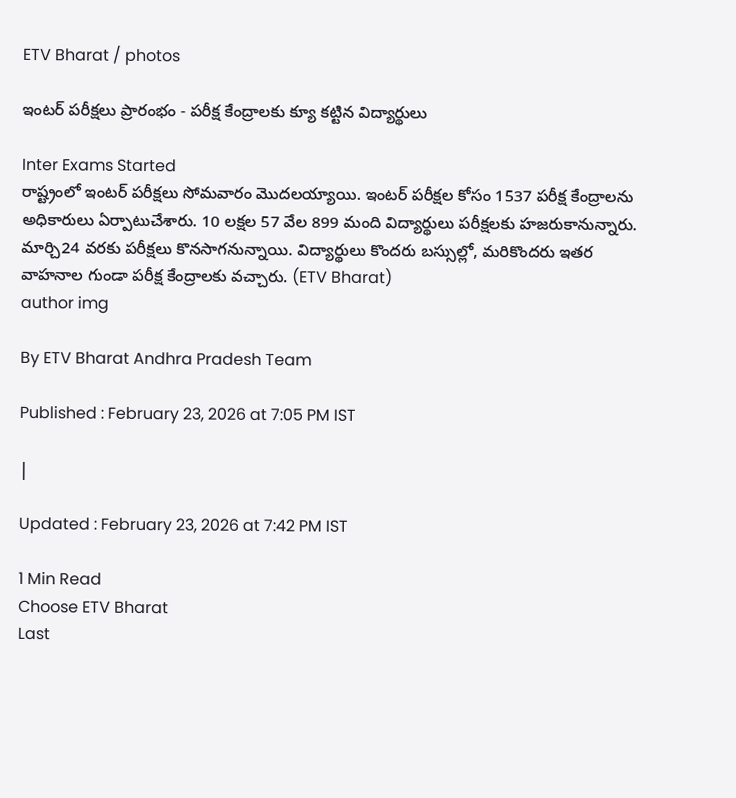ETV Bharat / photos

ఇంటర్ పరీక్షలు ప్రారంభం - పరీక్ష కేంద్రాలకు క్యూ కట్టిన విద్యార్థులు

Inter Exams Started
రాష్ట్రంలో ఇంటర్ పరీక్షలు సోమవారం మొదలయ్యాయి. ఇంటర్ పరీక్షల కోసం 1537 పరీక్ష కేంద్రాలను అధికారులు ఏర్పాటుచేశారు. 10 లక్షల 57 వేల 899 మంది విద్యార్థులు పరీక్షలకు హజరుకానున్నారు. మార్చి24 వరకు పరీక్షలు కొనసాగనున్నాయి. విద్యార్థులు కొందరు బస్సుల్లో, మరికొందరు ఇతర వాహనాల గుండా పరీక్ష కేంద్రాలకు వచ్చారు. (ETV Bharat)
author img

By ETV Bharat Andhra Pradesh Team

Published : February 23, 2026 at 7:05 PM IST

|

Updated : February 23, 2026 at 7:42 PM IST

1 Min Read
Choose ETV Bharat
Last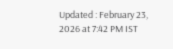Updated : February 23, 2026 at 7:42 PM IST